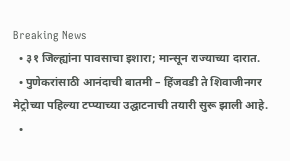Breaking News
  • ३१ जिल्ह्यांना पावसाचा इशारा; मान्सून राज्याच्या दारात.
  • पुणेकरांसाठी आनंदाची बातमी – हिंजवडी ते शिवाजीनगर मेट्रोच्या पहिल्या टप्प्याच्या उद्घाटनाची तयारी सुरू झाली आहे.
  •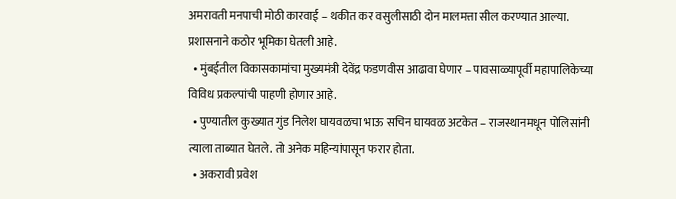अमरावती मनपाची मोठी कारवाई – थकीत कर वसुलीसाठी दोन मालमत्ता सील करण्यात आल्या. प्रशासनाने कठोर भूमिका घेतली आहे.
  • मुंबईतील विकासकामांचा मुख्यमंत्री देवेंद्र फडणवीस आढावा घेणार – पावसाळ्यापूर्वी महापालिकेच्या विविध प्रकल्पांची पाहणी होणार आहे.
  • पुण्यातील कुख्यात गुंड निलेश घायवळचा भाऊ सचिन घायवळ अटकेत – राजस्थानमधून पोलिसांनी त्याला ताब्यात घेतले. तो अनेक महिन्यांपासून फरार होता.
  • अकरावी प्रवेश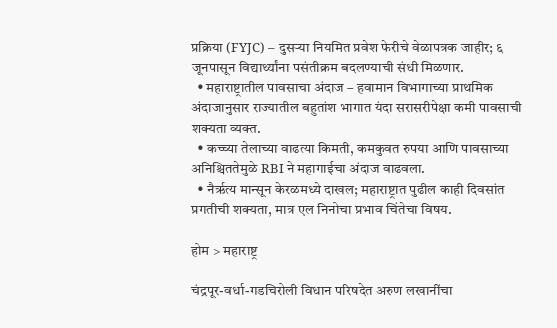प्रक्रिया (FYJC) – दुसऱ्या नियमित प्रवेश फेरीचे वेळापत्रक जाहीर; ६ जूनपासून विद्यार्थ्यांना पसंतीक्रम बदलण्याची संधी मिळणार.
  • महाराष्ट्रातील पावसाचा अंदाज – हवामान विभागाच्या प्राथमिक अंदाजानुसार राज्यातील बहुतांश भागात यंदा सरासरीपेक्षा कमी पावसाची शक्यता व्यक्त.
  • कच्च्या तेलाच्या वाढत्या किमती, कमकुवत रुपया आणि पावसाच्या अनिश्चिततेमुळे RBI ने महागाईचा अंदाज वाढवला.
  • नैर्ऋत्य मान्सून केरळमध्ये दाखल; महाराष्ट्रात पुढील काही दिवसांत प्रगतीची शक्यता, मात्र एल निनोचा प्रभाव चिंतेचा विषय.

होम > महाराष्ट्र

चंद्रपूर-वर्धा-गडचिरोली विधान परिषदेत अरुण लखानींचा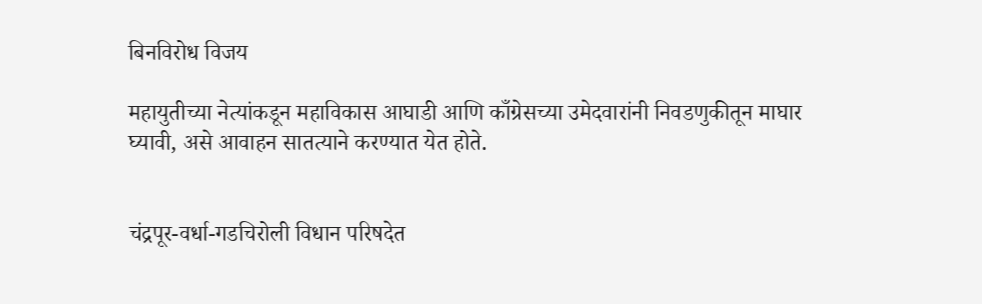बिनविरोध विजय

महायुतीच्या नेत्यांकडून महाविकास आघाडी आणि काँग्रेसच्या उमेदवारांनी निवडणुकीतून माघार घ्यावी, असे आवाहन सातत्याने करण्यात येत होते.


चंद्रपूर-वर्धा-गडचिरोली विधान परिषदेत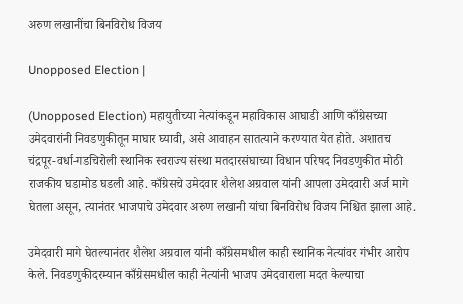अरुण लखानींचा बिनविरोध विजय

Unopposed Election |

(Unopposed Election) महायुतीच्या नेत्यांकडून महाविकास आघाडी आणि काँग्रेसच्या उमेदवारांनी निवडणुकीतून माघार घ्यावी, असे आवाहन सातत्याने करण्यात येत होते. अशातच चंद्रपूर-वर्धा-गडचिरोली स्थानिक स्वराज्य संस्था मतदारसंघाच्या विधान परिषद निवडणुकीत मोठी राजकीय घडामोड घडली आहे. काँग्रेसचे उमेदवार शैलेश अग्रवाल यांनी आपला उमेदवारी अर्ज मागे घेतला असून, त्यानंतर भाजपाचे उमेदवार अरुण लखानी यांचा बिनविरोध विजय निश्चित झाला आहे.

उमेदवारी मागे घेतल्यानंतर शैलेश अग्रवाल यांनी काँग्रेसमधील काही स्थानिक नेत्यांवर गंभीर आरोप केले. निवडणुकीदरम्यान काँग्रेसमधील काही नेत्यांनी भाजप उमेदवाराला मदत केल्याचा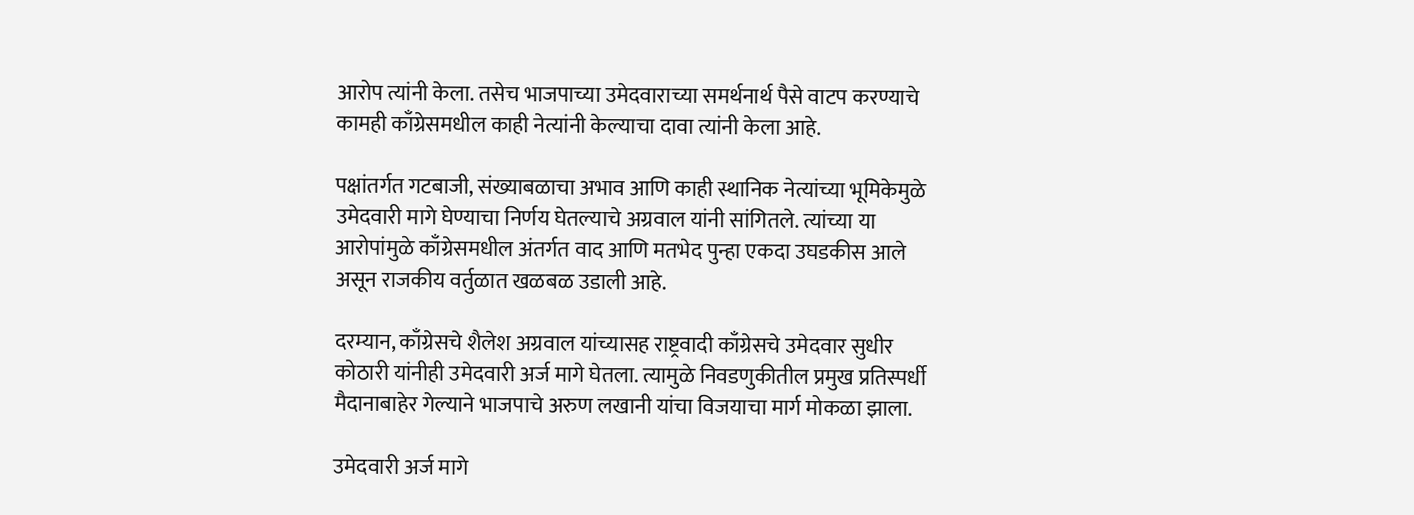आरोप त्यांनी केला. तसेच भाजपाच्या उमेदवाराच्या समर्थनार्थ पैसे वाटप करण्याचे कामही काँग्रेसमधील काही नेत्यांनी केल्याचा दावा त्यांनी केला आहे.

पक्षांतर्गत गटबाजी, संख्याबळाचा अभाव आणि काही स्थानिक नेत्यांच्या भूमिकेमुळे उमेदवारी मागे घेण्याचा निर्णय घेतल्याचे अग्रवाल यांनी सांगितले. त्यांच्या या आरोपांमुळे काँग्रेसमधील अंतर्गत वाद आणि मतभेद पुन्हा एकदा उघडकीस आले असून राजकीय वर्तुळात खळबळ उडाली आहे.

दरम्यान, काँग्रेसचे शैलेश अग्रवाल यांच्यासह राष्ट्रवादी काँग्रेसचे उमेदवार सुधीर कोठारी यांनीही उमेदवारी अर्ज मागे घेतला. त्यामुळे निवडणुकीतील प्रमुख प्रतिस्पर्धी मैदानाबाहेर गेल्याने भाजपाचे अरुण लखानी यांचा विजयाचा मार्ग मोकळा झाला.

उमेदवारी अर्ज मागे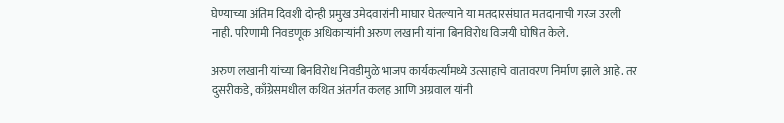घेण्याच्या अंतिम दिवशी दोन्ही प्रमुख उमेदवारांनी माघार घेतल्याने या मतदारसंघात मतदानाची गरज उरली नाही. परिणामी निवडणूक अधिकाऱ्यांनी अरुण लखानी यांना बिनविरोध विजयी घोषित केले.

अरुण लखानी यांच्या बिनविरोध निवडीमुळे भाजप कार्यकर्त्यांमध्ये उत्साहाचे वातावरण निर्माण झाले आहे. तर दुसरीकडे, काँग्रेसमधील कथित अंतर्गत कलह आणि अग्रवाल यांनी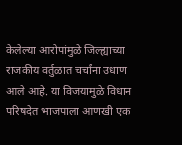केलेल्या आरोपांमुळे जिल्ह्याच्या राजकीय वर्तुळात चर्चांना उधाण आले आहे. या विजयामुळे विधान परिषदेत भाजपाला आणखी एक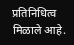प्रतिनिधित्व मिळाले आहे.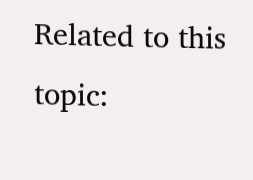Related to this topic: